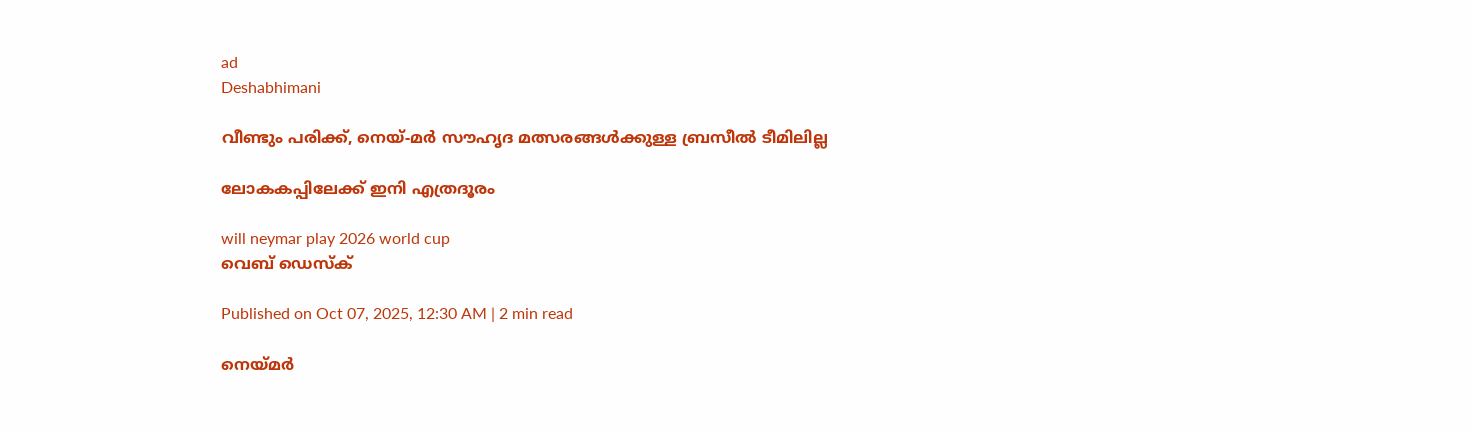ad
Deshabhimani

വീണ്ടും പരിക്ക്, നെയ്-മർ സ‍ൗഹൃദ മത്സരങ്ങൾക്കുള്ള ബ്രസീൽ ടീമിലില്ല

ലോകകപ്പിലേക്ക്‌ ഇനി എത്രദൂരം

will neymar play 2026 world cup
വെബ് ഡെസ്ക്

Published on Oct 07, 2025, 12:30 AM | 2 min read

നെയ്‌മർ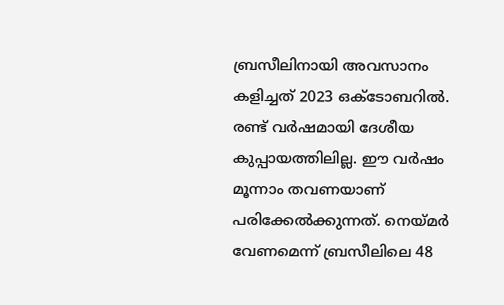ബ്രസീലിനായി അവസാനം കളിച്ചത്‌ 2023 ഒക്‌ടോബറിൽ. രണ്ട്‌ വർഷമായി ദേശീയ കുപ്പായത്തിലില്ല. ഈ വർഷം മൂന്നാം തവണയാണ് പരിക്കേൽക്കുന്നത്. നെയ്‌മർ വേണമെന്ന്‌ ബ്രസീലിലെ 48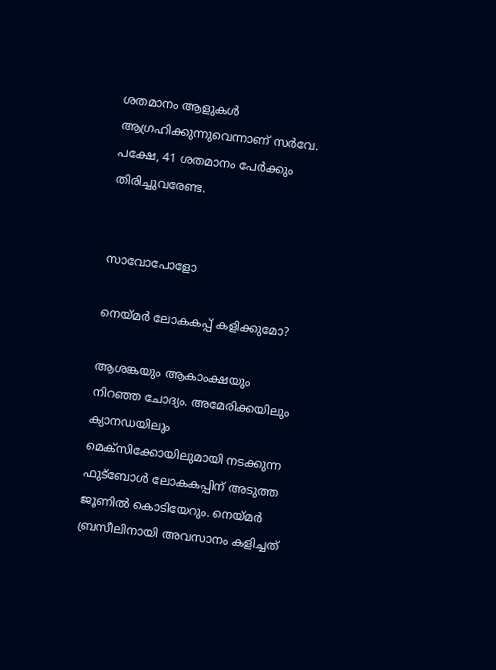ശതമാനം ആളുകൾ ആഗ്രഹിക്കുന്നുവെന്നാണ്‌ സർവേ. പക്ഷേ, 41 ശതമാനം പേർക്കും തിരിച്ചുവരേണ്ട.


സാവോപോളോ

നെയ്‌മർ ലോകകപ്പ്‌ കളിക്കുമോ?

ആശങ്കയും ആകാംക്ഷയും നിറഞ്ഞ ചോദ്യം. അമേരിക്കയിലും ക്യാനഡയിലും മെക്‌സിക്കോയിലുമായി നടക്കുന്ന ഫുട്ബോൾ ലോകകപ്പിന്‌ അടുത്ത ജൂണിൽ കൊടിയേറും. നെയ്‌മർ ബ്രസീലിനായി അവസാനം കളിച്ചത്‌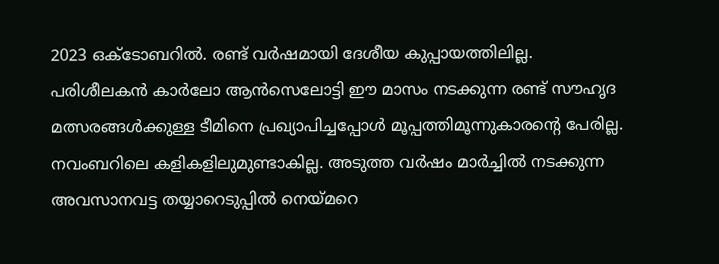2023 ഒക്‌ടോബറിൽ. രണ്ട്‌ വർഷമായി ദേശീയ കുപ്പായത്തിലില്ല. പരിശീലകൻ കാർലോ ആൻസെലോട്ടി ഇ‍ൗ മാസം നടക്കുന്ന രണ്ട്‌ സ‍ൗഹൃദ മത്സരങ്ങൾക്കുള്ള ടീമിനെ പ്രഖ്യാപിച്ചപ്പോൾ മൂപ്പത്തിമൂന്നുകാരന്റെ പേരില്ല. നവംബറിലെ കളികളിലുമുണ്ടാകില്ല. അടുത്ത വർഷം മാർച്ചിൽ നടക്കുന്ന അവസാനവട്ട തയ്യാറെടുപ്പിൽ നെയ്‌മറെ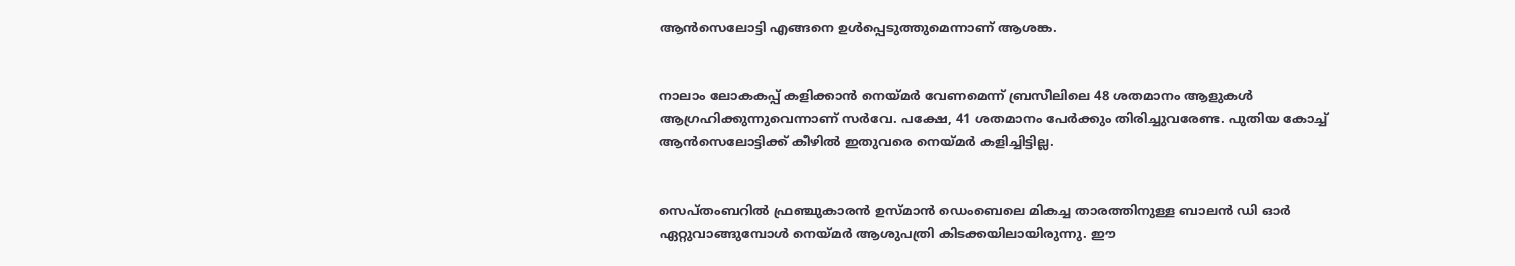ആൻസെലോട്ടി എങ്ങനെ ഉൾപ്പെടുത്തുമെന്നാണ്‌ ആശങ്ക.


നാലാം ലോകകപ്പ്‌ കളിക്കാൻ നെയ്‌മർ വേണമെന്ന്‌ ബ്രസീലിലെ 48 ശതമാനം ആളുകൾ ആഗ്രഹിക്കുന്നുവെന്നാണ്‌ സർവേ. പക്ഷേ, 41 ശതമാനം പേർക്കും തിരിച്ചുവരേണ്ട. പുതിയ കോച്ച്‌ ആൻസെലോട്ടിക്ക്‌ കീഴിൽ ഇതുവരെ നെയ്‌മർ കളിച്ചിട്ടില്ല.


സെപ്‌തംബറിൽ ഫ്രഞ്ചുകാരൻ ഉസ്‌മാൻ ഡെംബെലെ മികച്ച താരത്തിനുള്ള ബാലൻ ഡി ഓർ ഏറ്റുവാങ്ങുമ്പോൾ നെയ്‌മർ ആശുപത്രി കിടക്കയിലായിരുന്നു. ഇ‍ൗ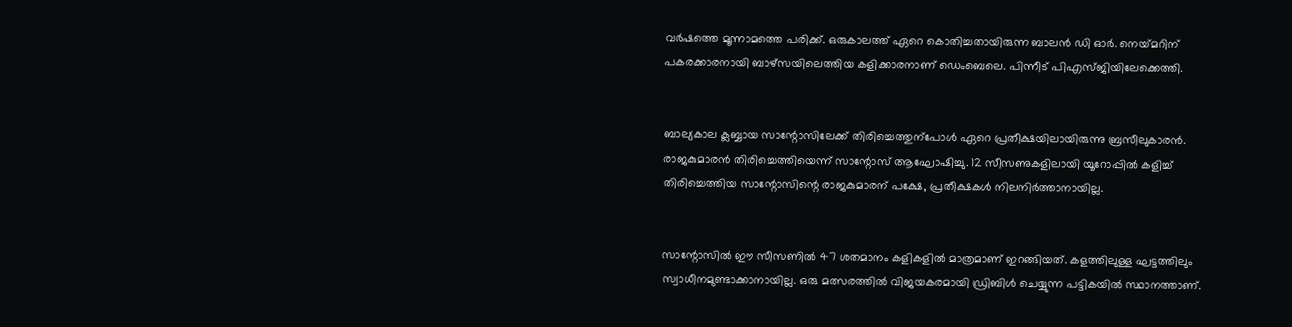വർഷത്തെ മൂന്നാമത്തെ പരിക്ക്‌. ഒരുകാലത്ത് ഏറെ കൊതിച്ചതായിരുന്ന ബാലൻ ഡി ഓർ. നെയ്‌മറിന്‌ പകരക്കാരനായി ബാഴ്‌സയിലെത്തിയ കളിക്കാരനാണ്‌ ഡെംബെലെ. പിന്നീട്‌ പിഎസ്‌ജിയിലേക്കെത്തി.


ബാല്യകാല ക്ലബ്ബായ സാന്റോസിലേക്ക്‌ തിരിച്ചെത്തുന്പോൾ ഏറെ പ്രതീക്ഷയിലായിരുന്നു ബ്രസീലുകാരൻ. രാജകുമാരൻ തിരിച്ചെത്തിയെന്ന്‌ സാന്റോസ്‌ ആഘോഷിച്ചു. 12 സീസണുകളിലായി യൂറോപ്പിൽ കളിച്ച്‌ തിരിച്ചെത്തിയ സാന്റോസിന്റെ രാജകുമാരന്‌ പക്ഷേ, പ്രതീക്ഷകൾ നിലനിർത്താനായില്ല.


സാന്റോസിൽ ഇ‍ൗ സീസണിൽ 47 ശതമാനം കളികളിൽ മാത്രമാണ്‌ ഇറങ്ങിയത്‌. കളത്തിലുള്ള ഘട്ടത്തിലും സ്വാധീനമുണ്ടാക്കാനായില്ല. ഒരു മത്സരത്തിൽ വിജയകരമായി ഡ്രിബിൾ ചെയ്യുന്ന പട്ടികയിൽ സ്ഥാനത്താണ്‌.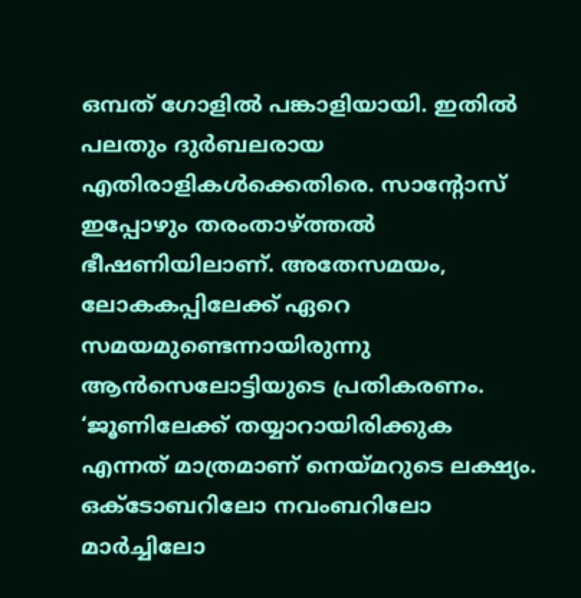ഒമ്പത്‌ ഗോളിൽ പങ്കാളിയായി. ഇതിൽ പലതും ദുർബലരായ എതിരാളികൾക്കെതിരെ. സാന്റോസ്‌ ഇപ്പോഴും തരംതാഴ്‌ത്തൽ ഭീഷണിയിലാണ്‌. അതേസമയം, ലോകകപ്പിലേക്ക്‌ ഏറെ സമയമുണ്ടെന്നായിരുന്നു ആൻസെലോട്ടിയുടെ പ്രതികരണം. ‘ജൂണിലേക്ക്‌ തയ്യാറായിരിക്കുക എന്നത്‌ മാത്രമാണ്‌ നെയ്‌മറുടെ ലക്ഷ്യം. ഒക്‌ടോബറിലോ നവംബറിലോ മാർച്ചിലോ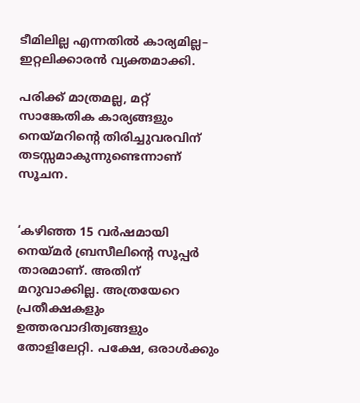ടീമിലില്ല എന്നതിൽ കാര്യമില്ല– ഇറ്റലിക്കാരൻ വ്യക്തമാക്കി.

പരിക്ക്‌ മാത്രമല്ല, മറ്റ്‌ സാങ്കേതിക കാര്യങ്ങളും നെയ്‌മറിന്റെ തിരിച്ചുവരവിന്‌ തടസ്സമാകുന്നുണ്ടെന്നാണ്‌ സൂചന.


‘കഴിഞ്ഞ 15 വർഷമായി നെയ്‌മർ ബ്രസീലിന്റെ സൂപ്പർ താരമാണ്‌. അതിന്‌ മറുവാക്കില്ല. അത്രയേറെ പ്രതീക്ഷകളും ഉത്തരവാദിത്വങ്ങളും തോളിലേറ്റി. പക്ഷേ, ഒരാൾക്കും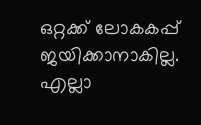ഒറ്റക്ക്‌ ലോകകപ്പ്‌ ജയിക്കാനാകില്ല. എല്ലാ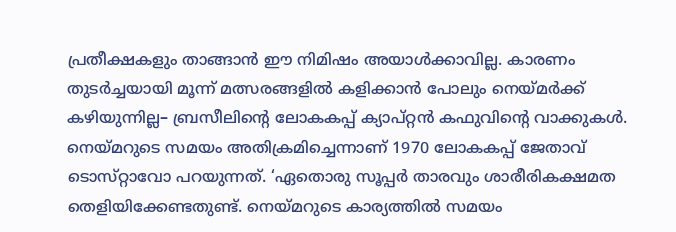പ്രതീക്ഷകളും താങ്ങാൻ ഇ‍ൗ നിമിഷം അയാൾക്കാവില്ല. കാരണം തുടർച്ചയായി മൂന്ന്‌ മത്സരങ്ങളിൽ കളിക്കാൻ പോലും നെയ്‌മർക്ക്‌ കഴിയുന്നില്ല– ബ്രസീലിന്റെ ലോകകപ്പ്‌ ക്യാപ്‌റ്റൻ കഫുവിന്റെ വാക്കുകൾ. നെയ്‌മറുടെ സമയം അതിക്രമിച്ചെന്നാണ്‌ 1970 ലോകകപ്പ്‌ ജേതാവ്‌ ടൊസ്‌റ്റാവോ പറയുന്നത്‌. ‘ഏതൊരു സൂപ്പർ താരവും ശാരീരികക്ഷമത തെളിയിക്കേണ്ടതുണ്ട്‌. നെയ്‌മറുടെ കാര്യത്തിൽ സമയം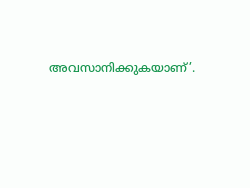അവസാനിക്കുകയാണ്‌’.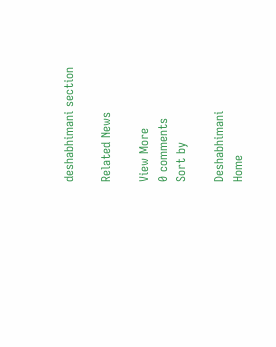deshabhimani section

Related News

View More
0 comments
Sort by

Deshabhimani
Home